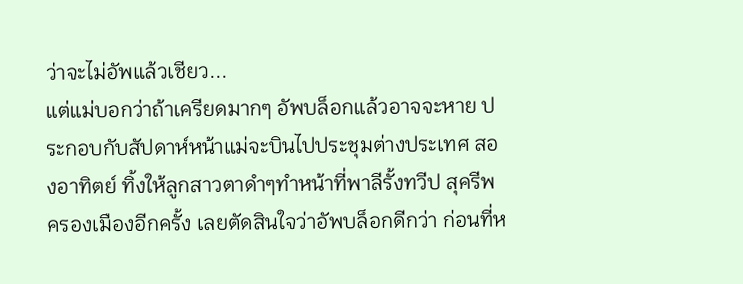ว่าจะไม่อัพแล้วเชียว...
แต่แม่บอกว่าถ้าเครียดมากๆ อัพบล็อกแล้วอาจจะหาย ประกอบกับสัปดาห์หน้าแม่จะบินไปประชุมต่างประเทศ สองอาทิตย์ ทิ้งให้ลูกสาวตาดำๆทำหน้าที่พาลีรั้งทวีป สุครีพครองเมืองอีกครั้ง เลยตัดสินใจว่าอัพบล็อกดีกว่า ก่อนที่ห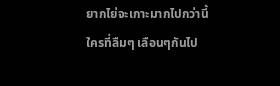ยากไย่จะเกาะมากไปกว่านี้
ใครที่ลืมๆ เลือนๆกันไป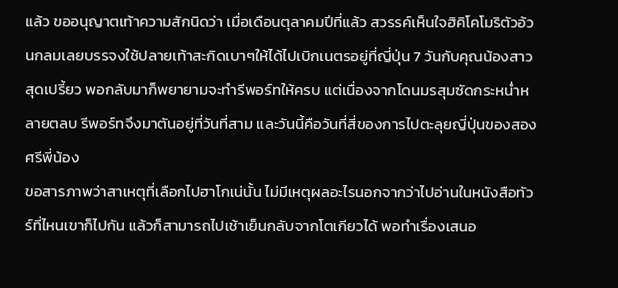แล้ว ขออนุญาตเท้าความสักนิดว่า เมื่อเดือนตุลาคมปีที่แล้ว สวรรค์เห็นใจฮิคิโคโมริตัวอ้วนกลมเลยบรรจงใช้ปลายเท้าสะกิดเบาๆให้ได้ไปเบิกเนตรอยู่ที่ญี่ปุ่น 7 วันกับคุณน้องสาวสุดเปรี้ยว พอกลับมาก็พยายามจะทำรีพอร์ทให้ครบ แต่เนื่องจากโดนมรสุมซัดกระหน่ำหลายตลบ รีพอร์ทจึงมาตันอยู่ที่วันที่สาม และวันนี้คือวันที่สี่ของการไปตะลุยญี่ปุ่นของสองศรีพี่น้อง
ขอสารภาพว่าสาเหตุที่เลือกไปฮาโกเน่นั้น ไม่มีเหตุผลอะไรนอกจากว่าไปอ่านในหนังสือทัวร์ที่ไหนเขาก็ไปกัน แล้วก็สามารถไปเช้าเย็นกลับจากโตเกียวได้ พอทำเรื่องเสนอ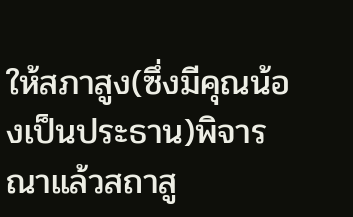ให้สภาสูง(ซึ่งมีคุณน้องเป็นประธาน)พิจารณาแล้วสถาสู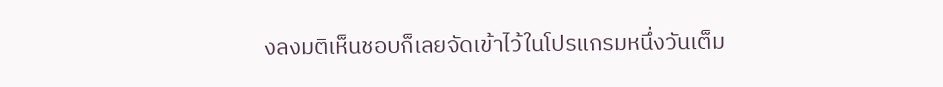งลงมติเห็นชอบก็เลยจัดเข้าไว้ในโปรแกรมหนึ่งวันเต็ม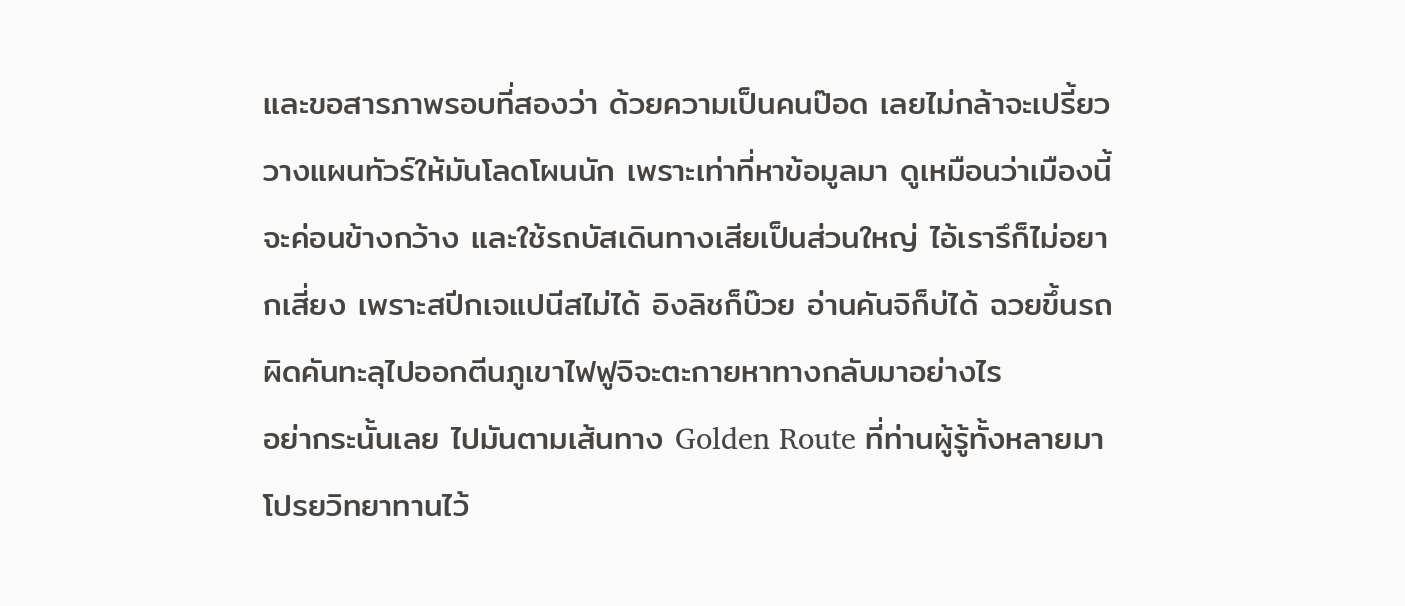และขอสารภาพรอบที่สองว่า ด้วยความเป็นคนป๊อด เลยไม่กล้าจะเปรี้ยว วางแผนทัวร์ให้มันโลดโผนนัก เพราะเท่าที่หาข้อมูลมา ดูเหมือนว่าเมืองนี้จะค่อนข้างกว้าง และใช้รถบัสเดินทางเสียเป็นส่วนใหญ่ ไอ้เรารึก็ไม่อยากเสี่ยง เพราะสปีกเจแปนีสไม่ได้ อิงลิชก็บ๊วย อ่านคันจิก็บ่ได้ ฉวยขึ้นรถผิดคันทะลุไปออกตีนภูเขาไฟฟูจิจะตะกายหาทางกลับมาอย่างไร
อย่ากระนั้นเลย ไปมันตามเส้นทาง Golden Route ที่ท่านผู้รู้ทั้งหลายมาโปรยวิทยาทานไว้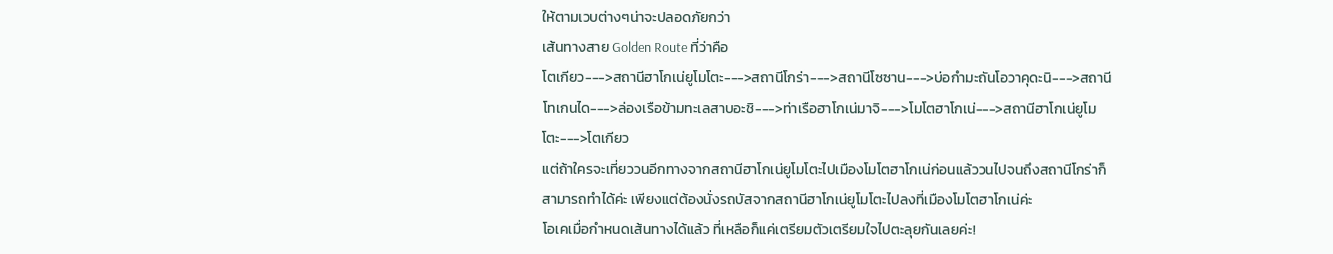ให้ตามเวบต่างๆน่าจะปลอดภัยกว่า
เส้นทางสาย Golden Route ที่ว่าคือ
โตเกียว--->สถานีฮาโกเน่ยูโมโตะ--->สถานีโกร่า--->สถานีโซซาน--->บ่อกำมะถันโอวาคุดะนิ--->สถานีโทเกนได--->ล่องเรือข้ามทะเลสาบอะชิ--->ท่าเรือฮาโกเน่มาจิ--->โมโตฮาโกเน่--->สถานีฮาโกเน่ยูโมโตะ--->โตเกียว
แต่ถ้าใครจะเที่ยววนอีกทางจากสถานีฮาโกเน่ยูโมโตะไปเมืองโมโตฮาโกเน่ก่อนแล้ววนไปจนถึงสถานีโกร่าก็สามารถทำได้ค่ะ เพียงแต่ต้องนั่งรถบัสจากสถานีฮาโกเน่ยูโมโตะไปลงที่เมืองโมโตฮาโกเน่ค่ะ
โอเคเมื่อกำหนดเส้นทางได้แล้ว ที่เหลือก็แค่เตรียมตัวเตรียมใจไปตะลุยกันเลยค่ะ!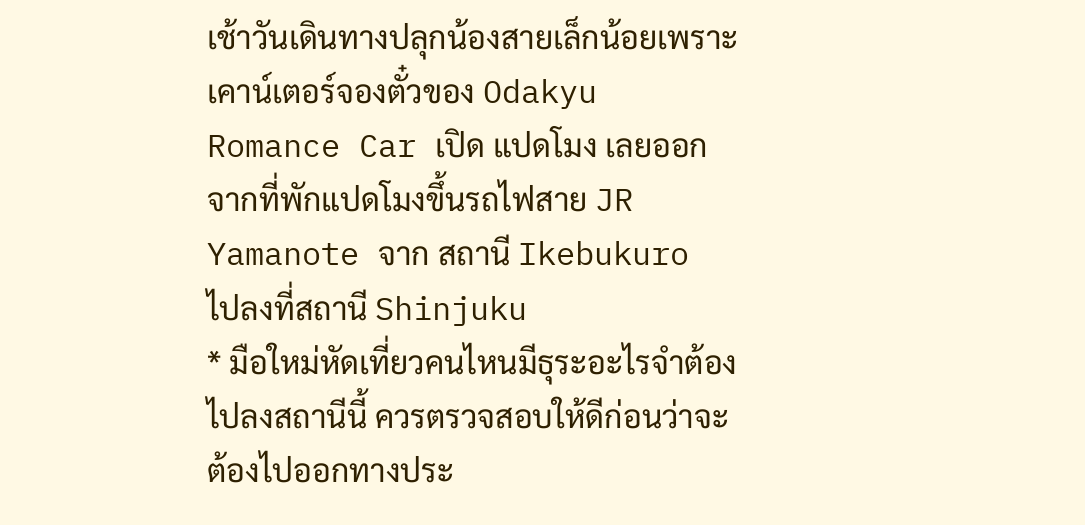เช้าวันเดินทางปลุกน้องสายเล็กน้อยเพราะเคาน์เตอร์จองตั๋วของ Odakyu Romance Car เปิด แปดโมง เลยออกจากที่พักแปดโมงขึ้นรถไฟสาย JR Yamanote จาก สถานี Ikebukuro ไปลงที่สถานี Shinjuku
* มือใหม่หัดเที่ยวคนไหนมีธุระอะไรจำต้องไปลงสถานีนี้ ควรตรวจสอบให้ดีก่อนว่าจะต้องไปออกทางประ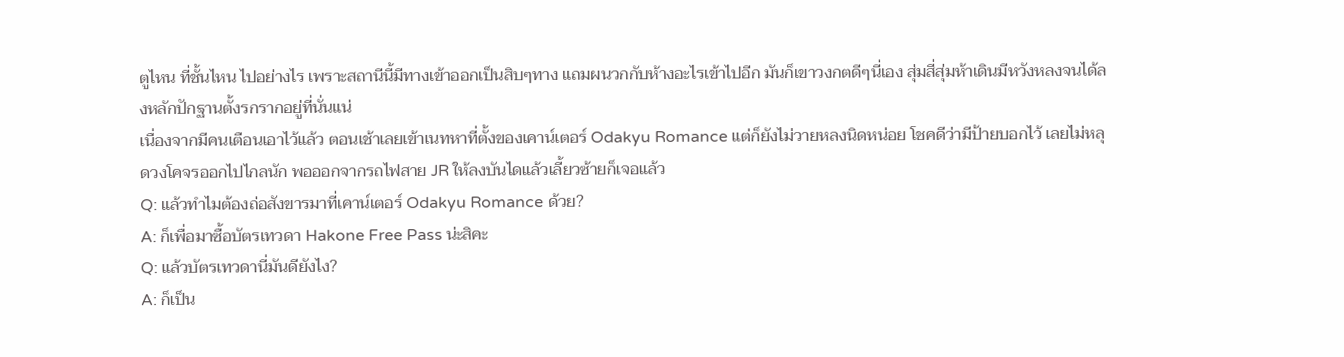ตูไหน ที่ชั้นไหน ไปอย่างไร เพราะสถานีนี้มีทางเข้าออกเป็นสิบๆทาง แถมผนวกกับห้างอะไรเข้าไปอีก มันก็เขาวงกตดีๆนี่เอง สุ่มสี่สุ่มห้าเดินมีหวังหลงจนได้ลงหลักปักฐานตั้งรกรากอยู่ที่นั่นแน่
เนื่องจากมีคนเตือนเอาไว้แล้ว ตอนเช้าเลยเข้าเนทหาที่ตั้งของเคาน์เตอร์ Odakyu Romance แต่ก็ยังไม่วายหลงนิดหน่อย โชคดีว่ามีป้ายบอกไว้ เลยไม่หลุดวงโคจรออกไปไกลนัก พอออกจากรถไฟสาย JR ให้ลงบันไดแล้วเลี้ยวซ้ายก็เจอแล้ว
Q: แล้วทำไมต้องถ่อสังขารมาที่เคาน์เตอร์ Odakyu Romance ด้วย?
A: ก็เพื่อมาซื้อบัตรเทวดา Hakone Free Pass น่ะสิคะ
Q: แล้วบัตรเทวดานี่มันดียังไง?
A: ก็เป็น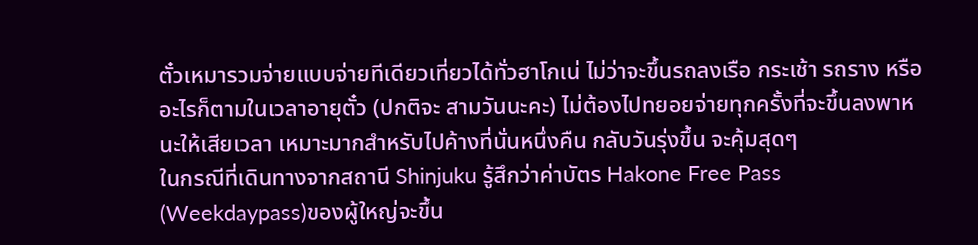ตั๋วเหมารวมจ่ายแบบจ่ายทีเดียวเที่ยวได้ทั่วฮาโกเน่ ไม่ว่าจะขึ้นรถลงเรือ กระเช้า รถราง หรืออะไรก็ตามในเวลาอายุตั๋ว (ปกติจะ สามวันนะคะ) ไม่ต้องไปทยอยจ่ายทุกครั้งที่จะขึ้นลงพาหนะให้เสียเวลา เหมาะมากสำหรับไปค้างที่นั่นหนึ่งคืน กลับวันรุ่งขึ้น จะคุ้มสุดๆ
ในกรณีที่เดินทางจากสถานี Shinjuku รู้สึกว่าค่าบัตร Hakone Free Pass (Weekdaypass)ของผู้ใหญ่จะขึ้น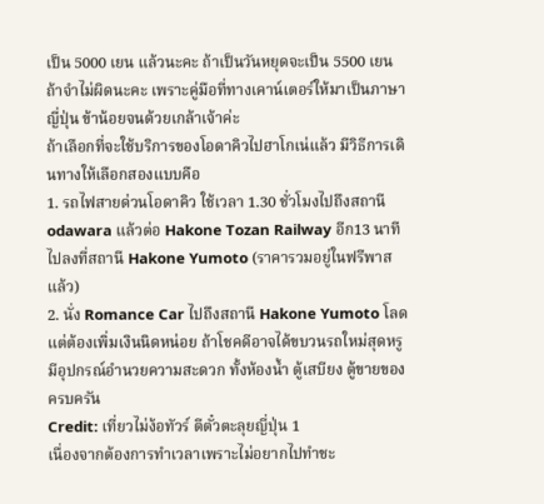เป็น 5000 เยน แล้วนะคะ ถ้าเป็นวันหยุดจะเป็น 5500 เยน ถ้าจำไม่ผิดนะคะ เพราะคู่มือที่ทางเคาน์เตอร์ให้มาเป็นภาษาญี่ปุ่น ข้าน้อยจนด้วยเกล้าเจ้าค่ะ
ถ้าเลือกที่จะใช้บริการของโอดาคิวไปฮาโกเน่แล้ว มีวิธีการเดินทางให้เลือกสองแบบคือ
1. รถไฟสายด่วนโอดาคิว ใช้เวลา 1.30 ชั่วโมงไปถึงสถานี odawara แล้วต่อ Hakone Tozan Railway อีก13 นาที ไปลงที่สถานี Hakone Yumoto (ราคารวมอยู่ในฟรีพาสแล้ว)
2. นั่ง Romance Car ไปถึงสถานี Hakone Yumoto โลด แต่ต้องเพิ่มเงินนิดหน่อย ถ้าโชคดีอาจได้ขบวนรถใหม่สุดหรูมีอุปกรณ์อำนวยความสะดวก ทั้งห้องน้ำ ตู้เสบียง ตู้ขายของครบครัน
Credit: เที่ยวไม่ง้อทัวร์ ตีตั๋วตะลุยญี่ปุ่น 1
เนื่องจากต้องการทำเวลาเพราะไม่อยากไปทำชะ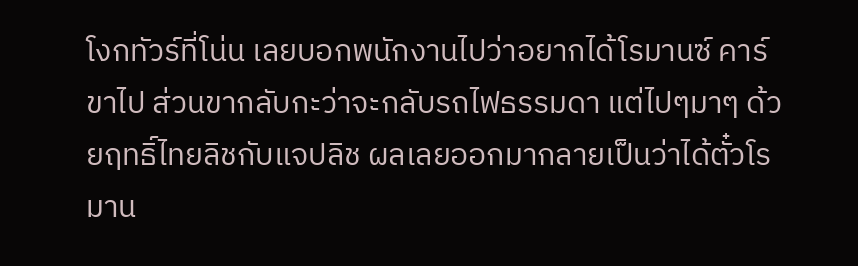โงกทัวร์ที่โน่น เลยบอกพนักงานไปว่าอยากได้โรมานซ์ คาร์ขาไป ส่วนขากลับกะว่าจะกลับรถไฟธรรมดา แต่ไปๆมาๆ ด้วยฤทธิ์ไทยลิชกับแจปลิช ผลเลยออกมากลายเป็นว่าได้ตั๋วโรมาน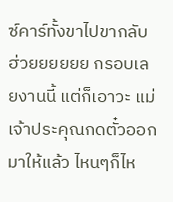ซ์คาร์ทั้งขาไปขากลับ ฮ่วยยยยยย กรอบเลยงานนี้ แต่ก็เอาวะ แม่เจ้าประคุณกดตั๋วออกมาให้แล้ว ไหนๆก็ไห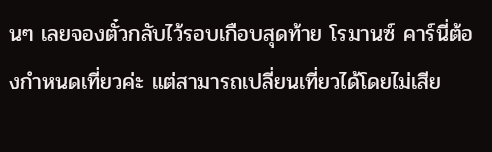นๆ เลยจองตั๋วกลับไว้รอบเกือบสุดท้าย โรมานซ์ คาร์นี่ต้องกำหนดเที่ยวค่ะ แต่สามารถเปลี่ยนเที่ยวได้โดยไม่เสีย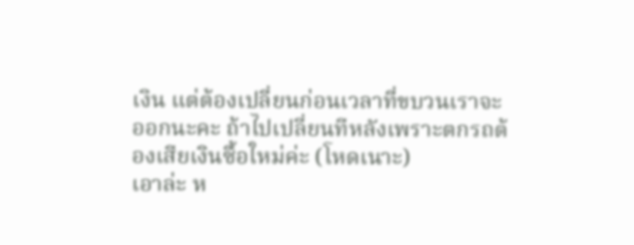เงิน แต่ต้องเปลี่ยนก่อนเวลาที่ขบวนเราจะออกนะคะ ถ้าไปเปลี่ยนทีหลังเพราะตกรถต้องเสียเงินซื้อใหม่ค่ะ (โหดเนาะ)
เอาล่ะ ห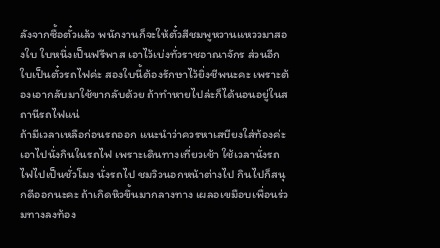ลังจากซื้อตั๋วแล้ว พนักงานก็จะให้ตั๋วสีชมพูหวานแหววมาสองใบ ใบหนึ่งเป็นฟรีพาส เอาไว้เบ่งทั่วราชอาณาจักร ส่วนอีกใบเป็นตั๋วรถไฟค่ะ สองใบนี้ต้องรักษาไว้ยิ่งชีพนะคะ เพราะต้องเอากลับมาใช้ขากลับด้วย ถ้าทำหายไปล่ะก็ได้นอนอยู่ในสถานีรถไฟแน่
ถ้ามีเวลาเหลือก่อนรถออก แนะนำว่าควรหาเสบียงใส่ท้องค่ะ เอาไปนั่งกินในรถไฟ เพราะเดินทางเที่ยวเช้า ใช้เวลานั่งรถไฟไปเป็นชั่วโมง นั่งรถไป ชมวิวนอกหน้าต่างไป กินไปก็สนุกดีออกนะคะ ถ้าเกิดหิวขึ้นมากลางทาง เผลอเขมือบเพื่อนร่วมทางลงท้อง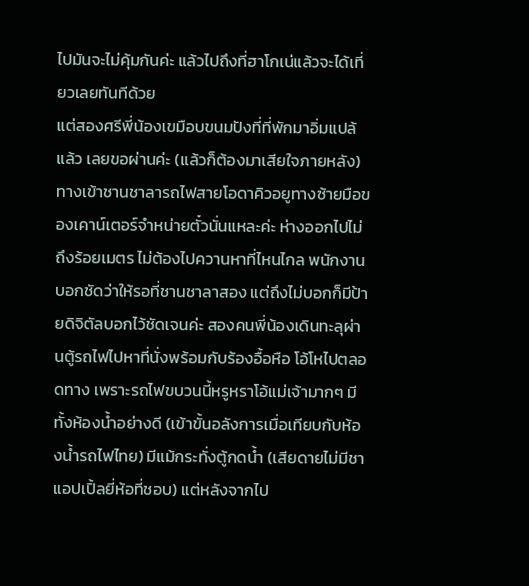ไปมันจะไม่คุ้มกันค่ะ แล้วไปถึงที่ฮาโกเน่แล้วจะได้เที่ยวเลยทันทีด้วย
แต่สองศรีพี่น้องเขมือบขนมปังที่ที่พักมาอิ่มแปล้แล้ว เลยขอผ่านค่ะ (แล้วก็ต้องมาเสียใจภายหลัง)
ทางเข้าชานชาลารถไฟสายโอดาคิวอยูทางซ้ายมือของเคาน์เตอร์จำหน่ายตั๋วนั่นแหละค่ะ ห่างออกไปไม่ถึงร้อยเมตร ไม่ต้องไปควานหาที่ไหนไกล พนักงานบอกชัดว่าให้รอที่ชานชาลาสอง แต่ถึงไม่บอกก็มีป้ายดิจิตัลบอกไว้ชัดเจนค่ะ สองคนพี่น้องเดินทะลุผ่านตู้รถไฟไปหาที่นั่งพร้อมกับร้องอื้อหือ โอ้โหไปตลอดทาง เพราะรถไฟขบวนนี้หรูหราโอ้แม่เจ้ามากๆ มีทั้งห้องน้ำอย่างดี (เข้าขั้นอลังการเมื่อเทียบกับห้องน้ำรถไฟไทย) มีแม้กระทั่งตู้กดน้ำ (เสียดายไม่มีชาแอปเปิ้ลยี่ห้อที่ชอบ) แต่หลังจากไป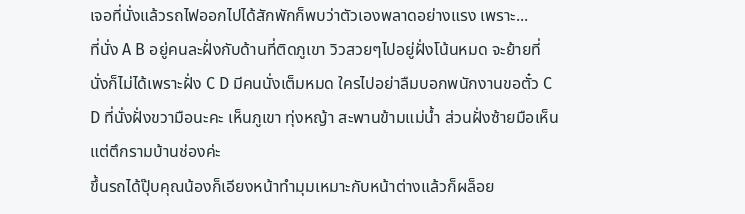เจอที่นั่งแล้วรถไฟออกไปได้สักพักก็พบว่าตัวเองพลาดอย่างแรง เพราะ...
ที่นั่ง A B อยู่คนละฝั่งกับด้านที่ติดภูเขา วิวสวยๆไปอยู่ฝั่งโน้นหมด จะย้ายที่นั่งก็ไม่ได้เพราะฝั่ง C D มีคนนั่งเต็มหมด ใครไปอย่าลืมบอกพนักงานขอตั๋ว C D ที่นั่งฝั่งขวามือนะคะ เห็นภูเขา ทุ่งหญ้า สะพานข้ามแม่น้ำ ส่วนฝั่งซ้ายมือเห็นแต่ตึกรามบ้านช่องค่ะ
ขึ้นรถได้ปุ๊บคุณน้องก็เอียงหน้าทำมุมเหมาะกับหน้าต่างแล้วก็ผล็อย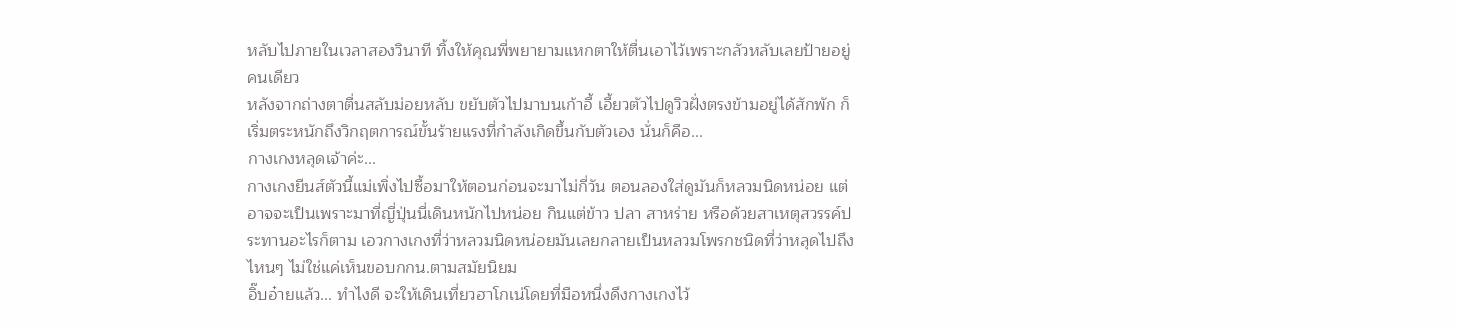หลับไปภายในเวลาสองวินาที ทิ้งให้คุณพี่พยายามแหกตาให้ตื่นเอาไว้เพราะกลัวหลับเลยป้ายอยู่คนเดียว
หลังจากถ่างตาตื่นสลับม่อยหลับ ขยับตัวไปมาบนเก้าอี้ เอี้ยวตัวไปดูวิวฝั่งตรงข้ามอยู่ได้สักพัก ก็เริ่มตระหนักถึงวิกฤตการณ์ขั้นร้ายแรงที่กำลังเกิดขึ้นกับตัวเอง นั่นก็คือ...
กางเกงหลุดเจ้าค่ะ...
กางเกงยีนส์ตัวนี้แม่เพิ่งไปซื้อมาให้ตอนก่อนจะมาไม่กี่วัน ตอนลองใส่ดูมันก็หลวมนิดหน่อย แต่อาจจะเป็นเพราะมาที่ญี่ปุ่นนี่เดินหนักไปหน่อย กินแต่ข้าว ปลา สาหร่าย หรือด้วยสาเหตุสวรรค์ประทานอะไรก็ตาม เอวกางเกงที่ว่าหลวมนิดหน่อยมันเลยกลายเป็นหลวมโพรกชนิดที่ว่าหลุดไปถึงไหนๆ ไม่ใช่แค่เห็นขอบกกน.ตามสมัยนิยม
อิ๊บอ๋ายแล้ว... ทำไงดี จะให้เดินเที่ยวฮาโกเน่โดยที่มือหนึ่งดึงกางเกงไว้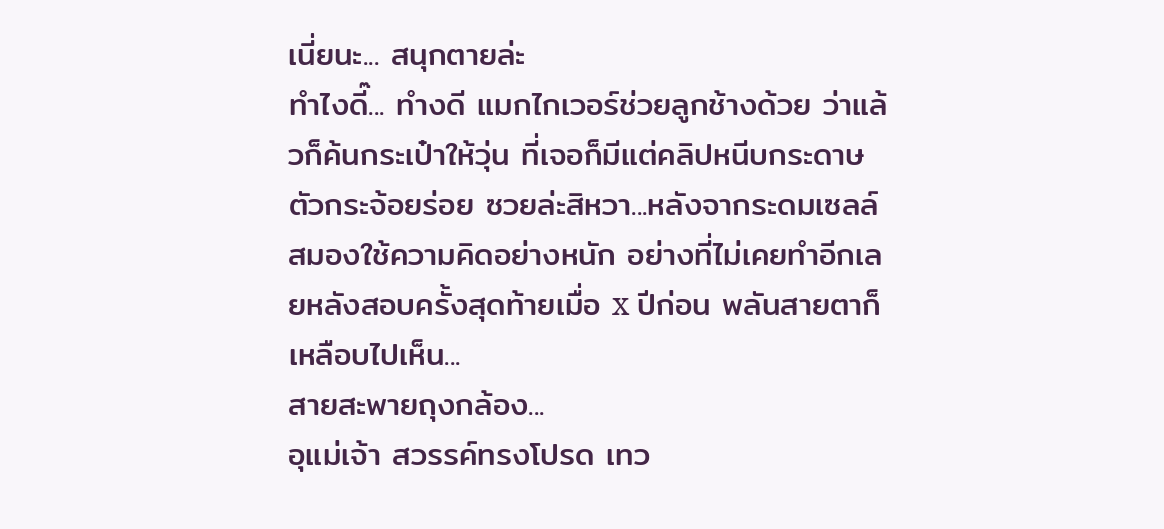เนี่ยนะ... สนุกตายล่ะ
ทำไงดี๊... ทำงดี แมกไกเวอร์ช่วยลูกช้างด้วย ว่าแล้วก็ค้นกระเป๋าให้วุ่น ที่เจอก็มีแต่คลิปหนีบกระดาษตัวกระจ้อยร่อย ซวยล่ะสิหวา...หลังจากระดมเซลล์สมองใช้ความคิดอย่างหนัก อย่างที่ไม่เคยทำอีกเลยหลังสอบครั้งสุดท้ายเมื่อ x ปีก่อน พลันสายตาก็เหลือบไปเห็น...
สายสะพายถุงกล้อง...
อุแม่เจ้า สวรรค์ทรงโปรด เทว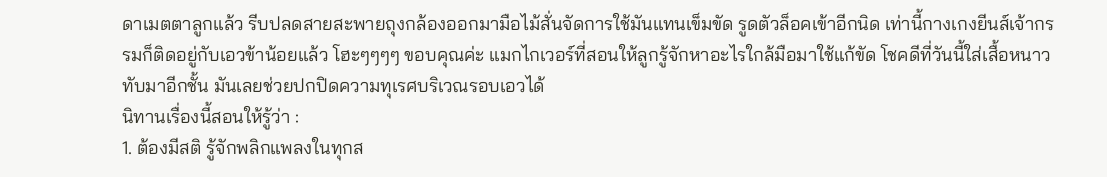ดาเมตตาลูกแล้ว รีบปลดสายสะพายถุงกล้องออกมามือไม้สั่นจัดการใช้มันแทนเข็มขัด รูดตัวล็อคเข้าอีกนิด เท่านี้กางเกงยีนส์เจ้ากรรมก็ติดอยู่กับเอวข้าน้อยแล้ว โฮะๆๆๆๆ ขอบคุณค่ะ แมกไกเวอร์ที่สอนให้ลูกรู้จักหาอะไรใกล้มือมาใช้แก้ขัด โชคดีที่วันนี้ใส่เสื้อหนาวทับมาอีกชั้น มันเลยช่วยปกปิดความทุเรศบริเวณรอบเอวได้
นิทานเรื่องนี้สอนให้รู้ว่า :
1. ต้องมีสติ รู้จักพลิกแพลงในทุกส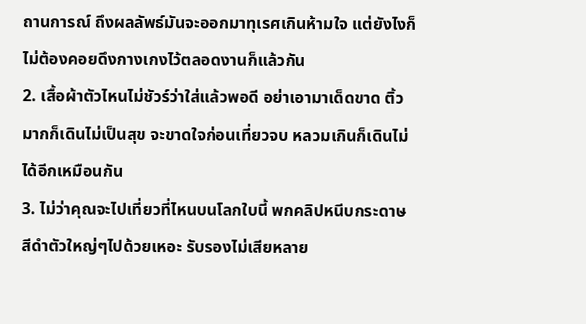ถานการณ์ ถึงผลลัพธ์มันจะออกมาทุเรศเกินห้ามใจ แต่ยังไงก็ไม่ต้องคอยดึงกางเกงไว้ตลอดงานก็แล้วกัน
2. เสื้อผ้าตัวไหนไม่ชัวร์ว่าใส่แล้วพอดี อย่าเอามาเด็ดขาด ติ้วมากก็เดินไม่เป็นสุข จะขาดใจก่อนเที่ยวจบ หลวมเกินก็เดินไม่ได้อีกเหมือนกัน
3. ไม่ว่าคุณจะไปเที่ยวที่ไหนบนโลกใบนี้ พกคลิปหนีบกระดาษสีดำตัวใหญ่ๆไปด้วยเหอะ รับรองไม่เสียหลาย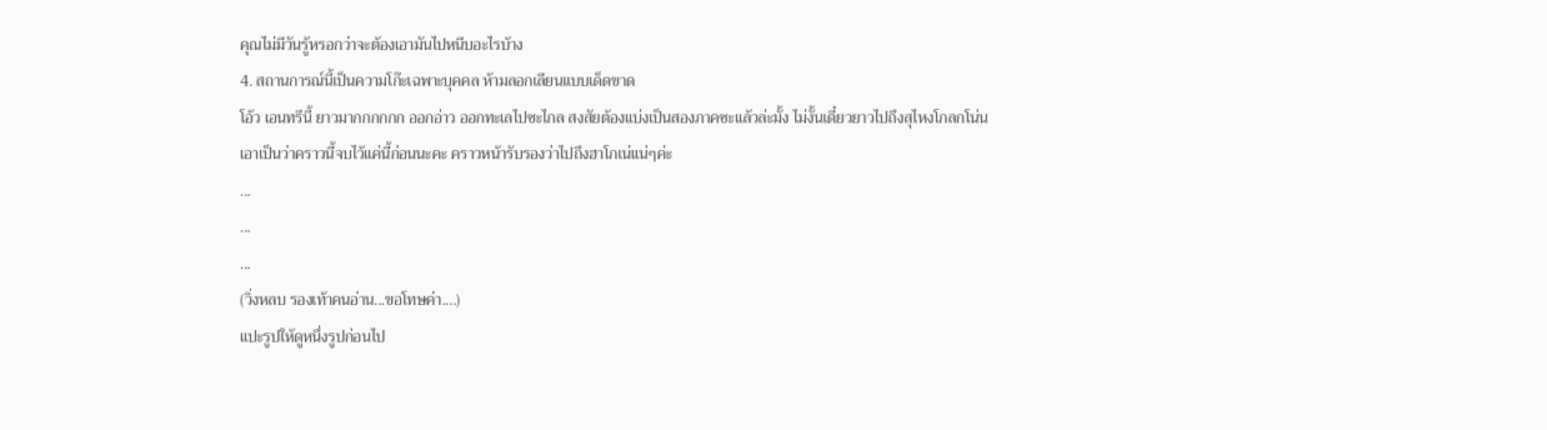คุณไม่มีวันรู้หรอกว่าจะต้องเอามันไปหนีบอะไรบ้าง
4. สถานการณ์นี้เป็นความโก๊ะเฉพาะบุคคล ห้ามลอกเลียนแบบเด็ดขาด
โอ้ว เอนทรีนี้ ยาวมากกกกกก ออกอ่าว ออกทะเลไปซะไกล สงสัยต้องแบ่งเป็นสองภาคซะแล้วล่ะมั้ง ไม่งั้นเดี๋ยวยาวไปถึงสุไหงโกลกโน่น
เอาเป็นว่าคราวนี้จบไว้แค่นี้ก่อนนะคะ คราวหน้ารับรองว่าไปถึงฮาโกเน่แน่ๆค่ะ
...
...
...
(วิ่งหลบ รองเท้าคนอ่าน...ขอโทษค่า....)
แปะรูปให้ดูหนึ่งรูปก่อนไป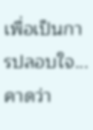เพื่อเป็นการปลอบใจ...คาดว่า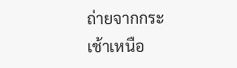ถ่ายจากกระเช้าเหนือ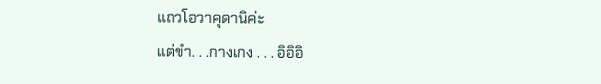แถวโอวาคุดานิค่ะ
แต่ขำ. . .กางเกง . . . อิอิอิ